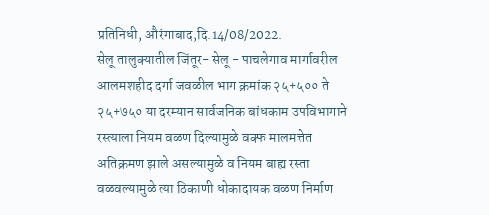प्रतिनिधी, औरंगाबाद,दि.14/08/2022.
सेलू तालुक्यातील जिंतूर- सेलू - पाचलेगाव मार्गावरील आलमशहीद दर्गा जवळील भाग क्रमांक २५+५०० ते २५+७५० या दरम्यान सार्वजनिक बांधकाम उपविभागाने रस्त्याला नियम वळण दिल्यामुळे वक्फ मालमत्तेत अतिक्रमण झाले असल्यामुळे व नियम बाह्य रस्ता वळवल्यामुळे त्या ठिकाणी धोकादायक वळण निर्माण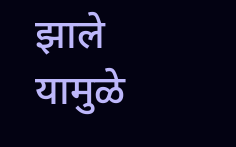झाले यामुळे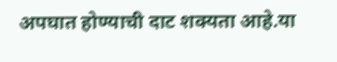अपघात होण्याची दाट शक्यता आहे.या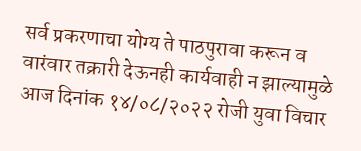सर्व प्रकरणाचा योग्य ते पाठपुरावा करून व वारंवार तक्रारी देऊनही कार्यवाही न झाल्यामुळे आज दिनांक १४/०८/२०२२ रोजी युवा विचार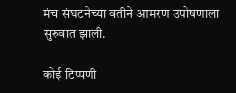मंच संघटनेच्या वतीने आमरण उपोषणाला सुरुवात झाली.

कोई टिप्पणी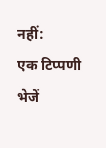नहीं:
एक टिप्पणी भेजें